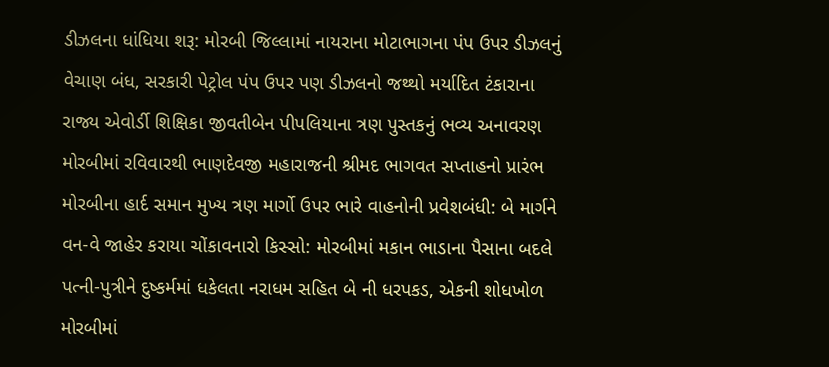ડીઝલના ધાંધિયા શરૂ: મોરબી જિલ્લામાં નાયરાના મોટાભાગના પંપ ઉપર ડીઝલનું વેચાણ બંધ, સરકારી પેટ્રોલ પંપ ઉપર પણ ડીઝલનો જથ્થો મર્યાદિત ટંકારાના રાજ્ય એવોર્ડી શિક્ષિકા જીવતીબેન પીપલિયાના ત્રણ પુસ્તકનું ભવ્ય અનાવરણ મોરબીમાં રવિવારથી ભાણદેવજી મહારાજની શ્રીમદ ભાગવત સપ્તાહનો પ્રારંભ મોરબીના હાર્દ સમાન મુખ્ય ત્રણ માર્ગો ઉપર ભારે વાહનોની પ્રવેશબંધી: બે માર્ગને વન-વે જાહેર કરાયા ચોંકાવનારો કિસ્સો: મોરબીમાં મકાન ભાડાના પૈસાના બદલે પત્ની-પુત્રીને દુષ્કર્મમાં ધકેલતા નરાધમ સહિત બે ની ધરપકડ, એકની શોધખોળ મોરબીમાં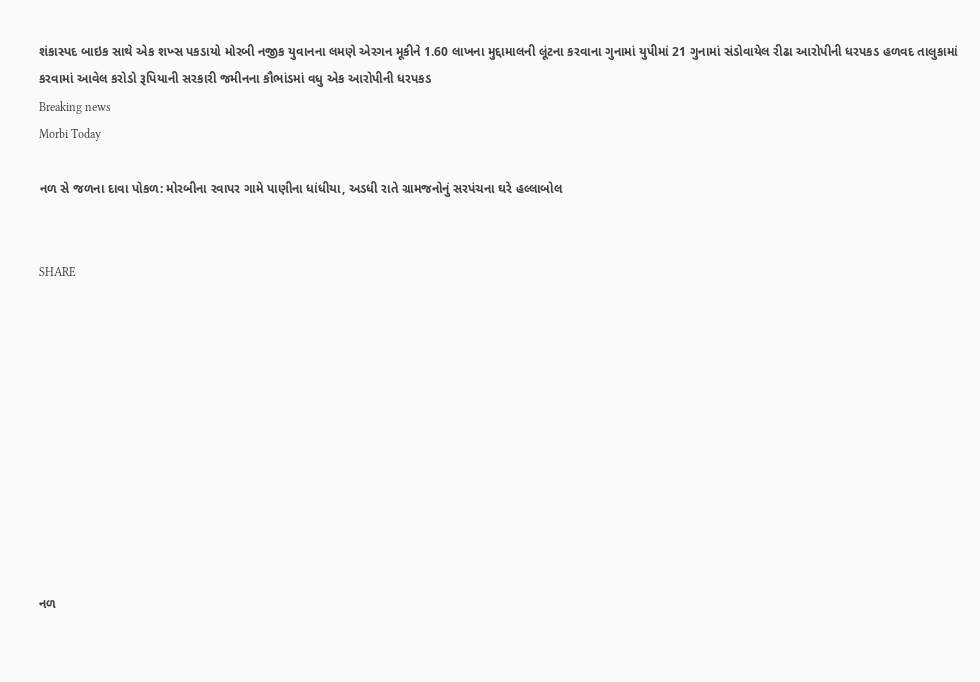શંકાસ્પદ બાઇક સાથે એક શખ્સ પકડાયો મોરબી નજીક યુવાનના લમણે એરગન મૂકીને 1.60 લાખના મુદ્દામાલની લૂંટના કરવાના ગુનામાં યુપીમાં 21 ગુનામાં સંડોવાયેલ રીઢા આરોપીની ધરપકડ હળવદ તાલુકામાં કરવામાં આવેલ કરોડો રૂપિયાની સરકારી જમીનના કૌભાંડમાં વધુ એક આરોપીની ધરપકડ
Breaking news
Morbi Today

નળ સે જળના દાવા પોકળ: મોરબીના રવાપર ગામે પાણીના ધાંધીયા, અડધી રાતે ગ્રામજનોનું સરપંચના ઘરે હલ્લાબોલ


SHARE











નળ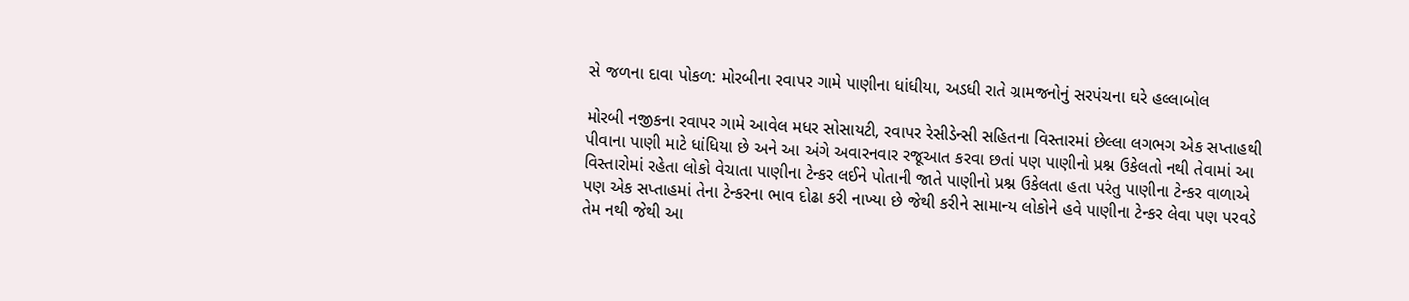સે જળના દાવા પોકળ: મોરબીના રવાપર ગામે પાણીના ધાંધીયા, અડધી રાતે ગ્રામજનોનું સરપંચના ઘરે હલ્લાબોલ

મોરબી નજીકના રવાપર ગામે આવેલ મધર સોસાયટી, રવાપર રેસીડેન્સી સહિતના વિસ્તારમાં છેલ્લા લગભગ એક સપ્તાહથી પીવાના પાણી માટે ધાંધિયા છે અને આ અંગે અવારનવાર રજૂઆત કરવા છતાં પણ પાણીનો પ્રશ્ન ઉકેલતો નથી તેવામાં આ વિસ્તારોમાં રહેતા લોકો વેચાતા પાણીના ટેન્કર લઈને પોતાની જાતે પાણીનો પ્રશ્ન ઉકેલતા હતા પરંતુ પાણીના ટેન્કર વાળાએ પણ એક સપ્તાહમાં તેના ટેન્કરના ભાવ દોઢા કરી નાખ્યા છે જેથી કરીને સામાન્ય લોકોને હવે પાણીના ટેન્કર લેવા પણ પરવડે તેમ નથી જેથી આ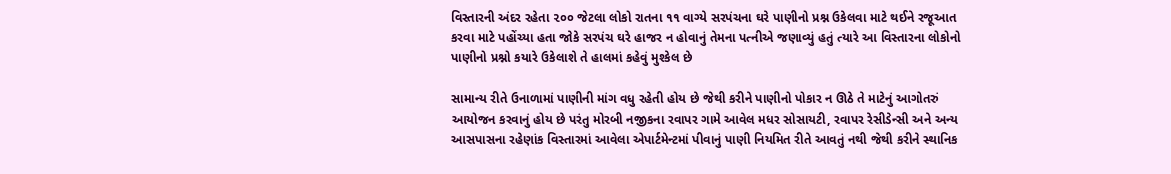વિસ્તારની અંદર રહેતા ૨૦૦ જેટલા લોકો રાતના ૧૧ વાગ્યે સરપંચના ઘરે પાણીનો પ્રશ્ન ઉકેલવા માટે થઈને રજૂઆત કરવા માટે પહોંચ્યા હતા જોકે સરપંચ ઘરે હાજર ન હોવાનું તેમના પત્નીએ જણાવ્યું હતું ત્યારે આ વિસ્તારના લોકોનો પાણીનો પ્રશ્નો કયારે ઉકેલાશે તે હાલમાં કહેવું મુશ્કેલ છે

સામાન્ય રીતે ઉનાળામાં પાણીની માંગ વધુ રહેતી હોય છે જેથી કરીને પાણીનો પોકાર ન ઊઠે તે માટેનું આગોતરું આયોજન કરવાનું હોય છે પરંતુ મોરબી નજીકના રવાપર ગામે આવેલ મધર સોસાયટી, રવાપર રેસીડેન્સી અને અન્ય આસપાસના રહેણાંક વિસ્તારમાં આવેલા એપાર્ટમેન્ટમાં પીવાનું પાણી નિયમિત રીતે આવતું નથી જેથી કરીને સ્થાનિક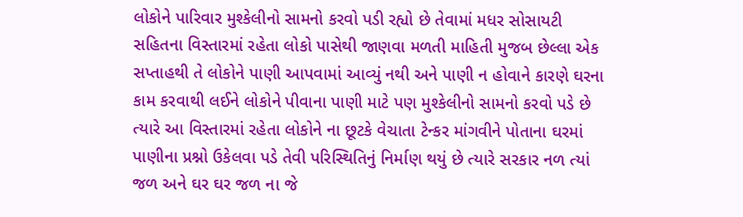લોકોને પારિવાર મુશ્કેલીનો સામનો કરવો પડી રહ્યો છે તેવામાં મધર સોસાયટી સહિતના વિસ્તારમાં રહેતા લોકો પાસેથી જાણવા મળતી માહિતી મુજબ છેલ્લા એક સપ્તાહથી તે લોકોને પાણી આપવામાં આવ્યું નથી અને પાણી ન હોવાને કારણે ઘરના કામ કરવાથી લઈને લોકોને પીવાના પાણી માટે પણ મુશ્કેલીનો સામનો કરવો પડે છે ત્યારે આ વિસ્તારમાં રહેતા લોકોને ના છૂટકે વેચાતા ટેન્કર માંગવીને પોતાના ઘરમાં પાણીના પ્રશ્નો ઉકેલવા પડે તેવી પરિસ્થિતિનું નિર્માણ થયું છે ત્યારે સરકાર નળ ત્યાં જળ અને ઘર ઘર જળ ના જે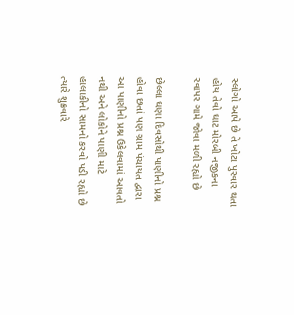સ્લોગો આપે છે તે ખોટા પુરવાર થતા હોય તેવો ઘાટ મોરબી નજીકના રવાપર ગામે જોવા મળી રહ્યો છે

છેલ્લા ઘણા દિવસોથી પાણીનો પ્રશ્ન હોવા છતાં પણ ગ્રામ પંચાયત દ્વારા આ પાણીનો પ્રશ્ન ઉકેલવામાં આવતો નથી અને લોકોને પાણી માટે હાલાકીનો સામનો કરવો પડી રહ્યો છે ત્યારે શુક્રવારે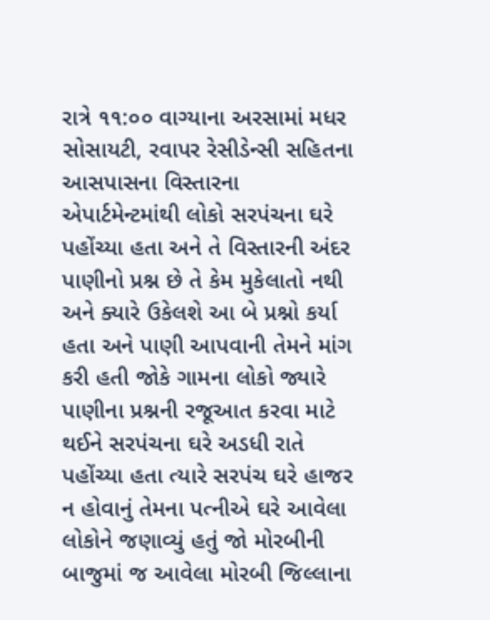રાત્રે ૧૧:૦૦ વાગ્યાના અરસામાં મધર સોસાયટી, રવાપર રેસીડેન્સી સહિતના આસપાસના વિસ્તારના એપાર્ટમેન્ટમાંથી લોકો સરપંચના ઘરે પહોંચ્યા હતા અને તે વિસ્તારની અંદર પાણીનો પ્રશ્ન છે તે કેમ મુકેલાતો નથી અને ક્યારે ઉકેલશે આ બે પ્રશ્નો કર્યા હતા અને પાણી આપવાની તેમને માંગ કરી હતી જોકે ગામના લોકો જ્યારે પાણીના પ્રશ્નની રજૂઆત કરવા માટે થઈને સરપંચના ઘરે અડધી રાતે પહોંચ્યા હતા ત્યારે સરપંચ ઘરે હાજર ન હોવાનું તેમના પત્નીએ ઘરે આવેલા લોકોને જણાવ્યું હતું જો મોરબીની બાજુમાં જ આવેલા મોરબી જિલ્લાના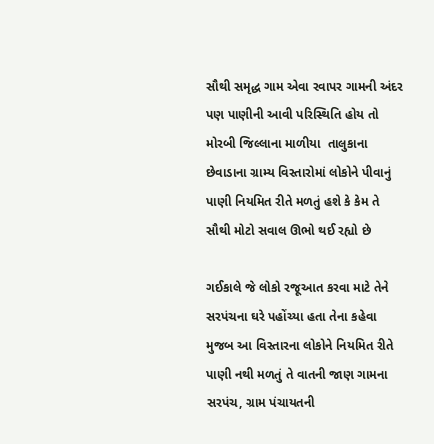સૌથી સમૃદ્ધ ગામ એવા રવાપર ગામની અંદર પણ પાણીની આવી પરિસ્થિતિ હોય તો મોરબી જિલ્લાના માળીયા  તાલુકાના છેવાડાના ગ્રામ્ય વિસ્તારોમાં લોકોને પીવાનું પાણી નિયમિત રીતે મળતું હશે કે કેમ તે સૌથી મોટો સવાલ ઊભો થઈ રહ્યો છે

ગઈકાલે જે લોકો રજૂઆત કરવા માટે તેને સરપંચના ઘરે પહોંચ્યા હતા તેના કહેવા મુજબ આ વિસ્તારના લોકોને નિયમિત રીતે પાણી નથી મળતું તે વાતની જાણ ગામના સરપંચ, ગ્રામ પંચાયતની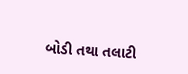બોડી તથા તલાટી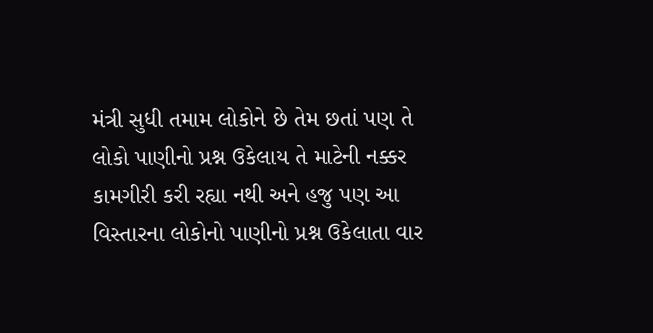મંત્રી સુધી તમામ લોકોને છે તેમ છતાં પણ તે લોકો પાણીનો પ્રશ્ન ઉકેલાય તે માટેની નક્કર કામગીરી કરી રહ્યા નથી અને હજુ પણ આ વિસ્તારના લોકોનો પાણીનો પ્રશ્ન ઉકેલાતા વાર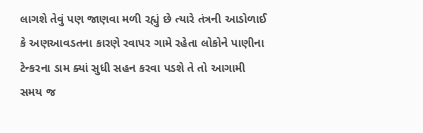લાગશે તેવું પણ જાણવા મળી રહ્યું છે ત્યારે તંત્રની આડોળાઈ કે અણઆવડતના કારણે રવાપર ગામે રહેતા લોકોને પાણીના ટેન્કરના ડામ ક્યાં સુધી સહન કરવા પડશે તે તો આગામી સમય જ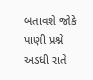બતાવશે જોકે પાણી પ્રશ્ને અડધી રાતે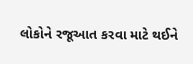લોકોને રજૂઆત કરવા માટે થઈને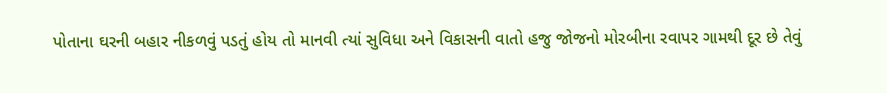પોતાના ઘરની બહાર નીકળવું પડતું હોય તો માનવી ત્યાં સુવિધા અને વિકાસની વાતો હજુ જોજનો મોરબીના રવાપર ગામથી દૂર છે તેવું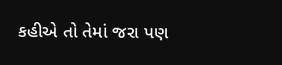કહીએ તો તેમાં જરા પણ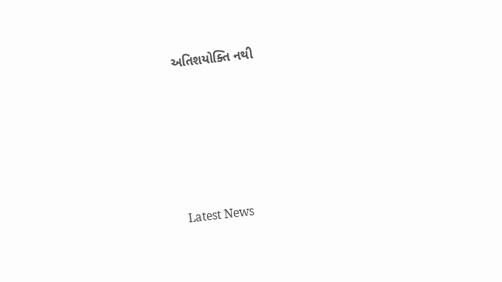અતિશયોક્તિ નથી






Latest News